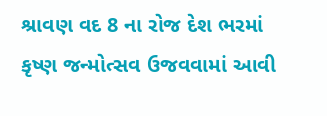શ્રાવણ વદ 8 ના રોજ દેશ ભરમાં કૃષ્ણ જન્મોત્સવ ઉજવવામાં આવી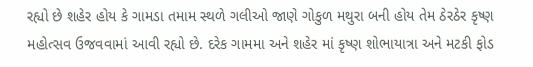રહ્યો છે શહેર હોય કે ગામડા તમામ સ્થળે ગલીઓ જાણે ગોકુળ મથુરા બની હોય તેમ ઠેરઠેર કૃષ્ણ મહોત્સવ ઉજવવામાં આવી રહ્યો છે. દરેક ગામમા અને શહેર માં કૃષ્ણ શોભાયાત્રા અને મટકી ફોડ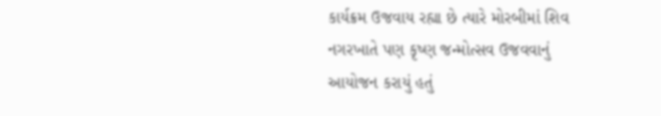કાર્યક્રમ ઉજવાય રહ્યા છે ત્યારે મોરબીમાં શિવ નગરખાતે પણ કૃષ્ણ જન્મોત્સવ ઉજવવાનું આયોજન કરાયું હતું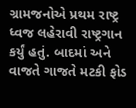ગ્રામજનોએ પ્રથમ રાષ્ટ્ર ધ્વજ લહેરાવી રાષ્ટ્રગાન કર્યું હતું. બાદમાં અને વાજતે ગાજતે મટકી ફોડ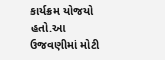કાર્યક્રમ યોજયો હતો.આ ઉજવણીમાં મોટી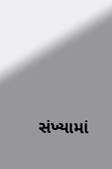સંખ્યામાં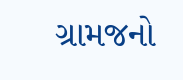ગ્રામજનો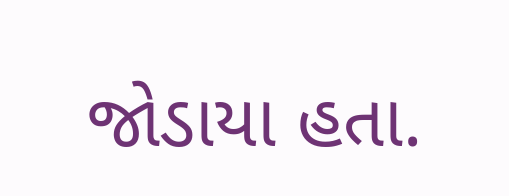જોડાયા હતા.